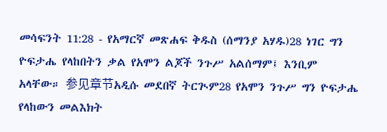መሳፍንት 11:28 - የአማርኛ መጽሐፍ ቅዱስ (ሰማንያ አሃዱ)28 ነገር ግን ዮፍታሔ የላከበትን ቃል የአሞን ልጆች ንጉሥ አልሰማም፤ እንቢም አላቸው። 参见章节አዲሱ መደበኛ ትርጒም28 የአሞን ንጉሥ ግን ዮፍታሔ የላከውን መልእክት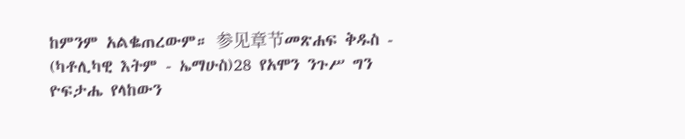ከምንም አልቈጠረውም። 参见章节መጽሐፍ ቅዱስ - (ካቶሊካዊ እትም - ኤማሁስ)28 የአሞን ንጉሥ ግን ዮፍታሔ የላከውን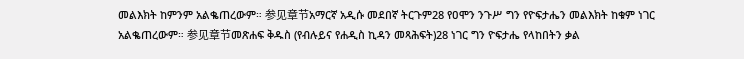መልእክት ከምንም አልቈጠረውም። 参见章节አማርኛ አዲሱ መደበኛ ትርጉም28 የዐሞን ንጉሥ ግን የዮፍታሔን መልእክት ከቁም ነገር አልቈጠረውም። 参见章节መጽሐፍ ቅዱስ (የብሉይና የሐዲስ ኪዳን መጻሕፍት)28 ነገር ግን ዮፍታሔ የላከበትን ቃል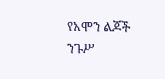የአሞን ልጆች ንጉሥ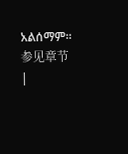አልሰማም። 参见章节 |